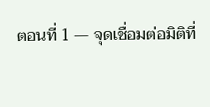ตอนที่ 1 — จุดเชื่อมต่อมิติที่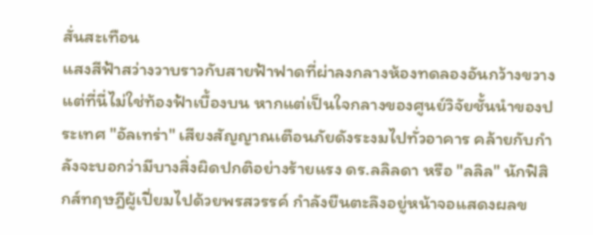สั่นสะเทือน
แสงสีฟ้าสว่างวาบราวกับสายฟ้าฟาดที่ผ่าลงกลางห้องทดลองอันกว้างขวาง แต่ที่นี่ไม่ใช่ท้องฟ้าเบื้องบน หากแต่เป็นใจกลางของศูนย์วิจัยชั้นนำของประเทศ "อัลเทร่า" เสียงสัญญาณเตือนภัยดังระงมไปทั่วอาคาร คล้ายกับกำลังจะบอกว่ามีบางสิ่งผิดปกติอย่างร้ายแรง ดร.ลลิลดา หรือ "ลลิล" นักฟิสิกส์ทฤษฎีผู้เปี่ยมไปด้วยพรสวรรค์ กำลังยืนตะลึงอยู่หน้าจอแสดงผลข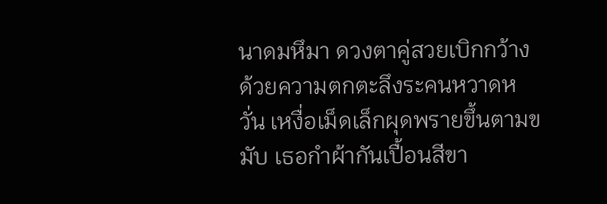นาดมหึมา ดวงตาคู่สวยเบิกกว้างด้วยความตกตะลึงระคนหวาดหวั่น เหงื่อเม็ดเล็กผุดพรายขึ้นตามขมับ เธอกำผ้ากันเปื้อนสีขา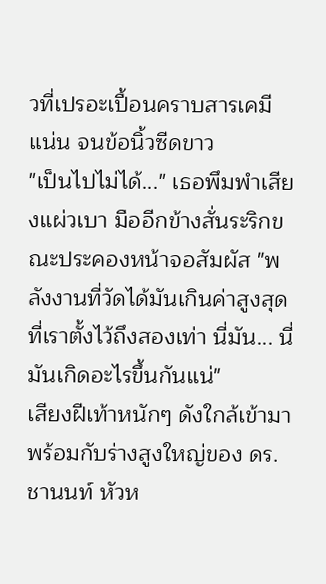วที่เปรอะเปื้อนคราบสารเคมีแน่น จนข้อนิ้วซีดขาว
"เป็นไปไม่ได้..." เธอพึมพำเสียงแผ่วเบา มืออีกข้างสั่นระริกขณะประคองหน้าจอสัมผัส "พลังงานที่วัดได้มันเกินค่าสูงสุดที่เราตั้งไว้ถึงสองเท่า นี่มัน... นี่มันเกิดอะไรขึ้นกันแน่"
เสียงฝีเท้าหนักๆ ดังใกล้เข้ามา พร้อมกับร่างสูงใหญ่ของ ดร.ชานนท์ หัวห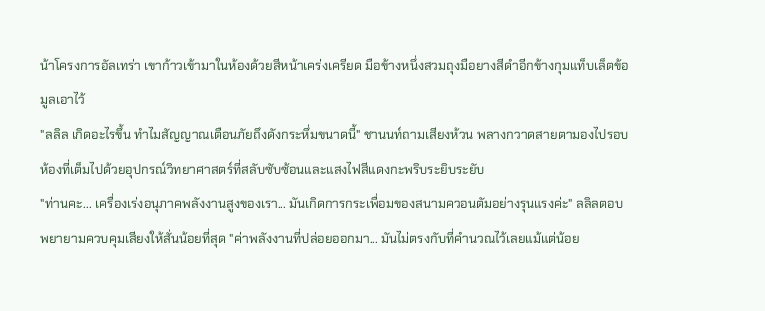น้าโครงการอัลเทร่า เขาก้าวเข้ามาในห้องด้วยสีหน้าเคร่งเครียด มือข้างหนึ่งสวมถุงมือยางสีดำอีกข้างกุมแท็บเล็ตข้อมูลเอาไว้
"ลลิล เกิดอะไรขึ้น ทำไมสัญญาณเตือนภัยถึงดังกระหึ่มขนาดนี้" ชานนท์ถามเสียงห้วน พลางกวาดสายตามองไปรอบห้องที่เต็มไปด้วยอุปกรณ์วิทยาศาสตร์ที่สลับซับซ้อนและแสงไฟสีแดงกะพริบระยิบระยับ
"ท่านคะ... เครื่องเร่งอนุภาคพลังงานสูงของเรา... มันเกิดการกระเพื่อมของสนามควอนตัมอย่างรุนแรงค่ะ" ลลิลตอบ พยายามควบคุมเสียงให้สั่นน้อยที่สุด "ค่าพลังงานที่ปล่อยออกมา... มันไม่ตรงกับที่คำนวณไว้เลยแม้แต่น้อย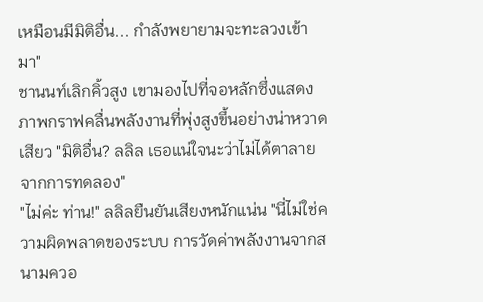เหมือนมีมิติอื่น... กำลังพยายามจะทะลวงเข้ามา"
ชานนท์เลิกคิ้วสูง เขามองไปที่จอหลักซึ่งแสดงภาพกราฟคลื่นพลังงานที่พุ่งสูงขึ้นอย่างน่าหวาดเสียว "มิติอื่น? ลลิล เธอแน่ใจนะว่าไม่ได้ตาลายจากการทดลอง"
"ไม่ค่ะ ท่าน!" ลลิลยืนยันเสียงหนักแน่น "นี่ไม่ใช่ความผิดพลาดของระบบ การวัดค่าพลังงานจากสนามควอ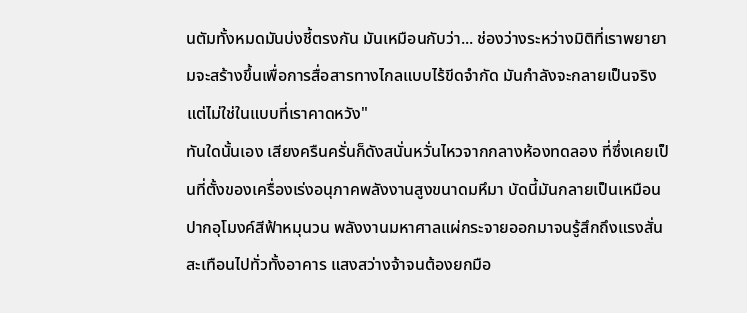นตัมทั้งหมดมันบ่งชี้ตรงกัน มันเหมือนกับว่า... ช่องว่างระหว่างมิติที่เราพยายามจะสร้างขึ้นเพื่อการสื่อสารทางไกลแบบไร้ขีดจำกัด มันกำลังจะกลายเป็นจริง แต่ไม่ใช่ในแบบที่เราคาดหวัง"
ทันใดนั้นเอง เสียงครืนครั่นก็ดังสนั่นหวั่นไหวจากกลางห้องทดลอง ที่ซึ่งเคยเป็นที่ตั้งของเครื่องเร่งอนุภาคพลังงานสูงขนาดมหึมา บัดนี้มันกลายเป็นเหมือนปากอุโมงค์สีฟ้าหมุนวน พลังงานมหาศาลแผ่กระจายออกมาจนรู้สึกถึงแรงสั่นสะเทือนไปทั่วทั้งอาคาร แสงสว่างจ้าจนต้องยกมือ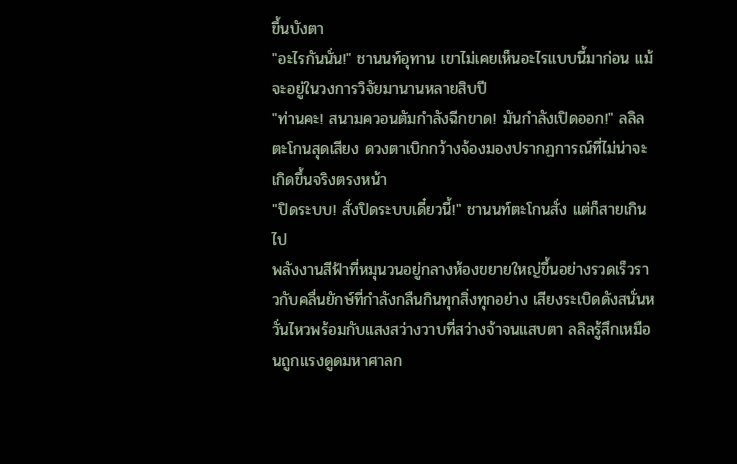ขึ้นบังตา
"อะไรกันนั่น!" ชานนท์อุทาน เขาไม่เคยเห็นอะไรแบบนี้มาก่อน แม้จะอยู่ในวงการวิจัยมานานหลายสิบปี
"ท่านคะ! สนามควอนตัมกำลังฉีกขาด! มันกำลังเปิดออก!" ลลิลตะโกนสุดเสียง ดวงตาเบิกกว้างจ้องมองปรากฏการณ์ที่ไม่น่าจะเกิดขึ้นจริงตรงหน้า
"ปิดระบบ! สั่งปิดระบบเดี๋ยวนี้!" ชานนท์ตะโกนสั่ง แต่ก็สายเกินไป
พลังงานสีฟ้าที่หมุนวนอยู่กลางห้องขยายใหญ่ขึ้นอย่างรวดเร็วราวกับคลื่นยักษ์ที่กำลังกลืนกินทุกสิ่งทุกอย่าง เสียงระเบิดดังสนั่นหวั่นไหวพร้อมกับแสงสว่างวาบที่สว่างจ้าจนแสบตา ลลิลรู้สึกเหมือนถูกแรงดูดมหาศาลก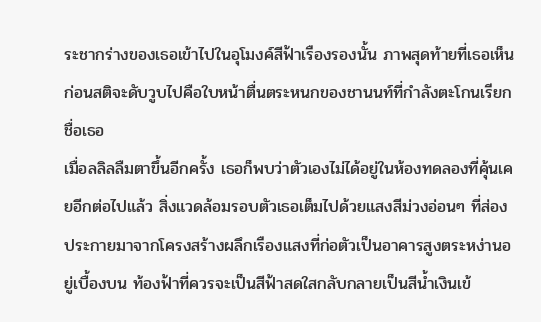ระชากร่างของเธอเข้าไปในอุโมงค์สีฟ้าเรืองรองนั้น ภาพสุดท้ายที่เธอเห็นก่อนสติจะดับวูบไปคือใบหน้าตื่นตระหนกของชานนท์ที่กำลังตะโกนเรียกชื่อเธอ
เมื่อลลิลลืมตาขึ้นอีกครั้ง เธอก็พบว่าตัวเองไม่ได้อยู่ในห้องทดลองที่คุ้นเคยอีกต่อไปแล้ว สิ่งแวดล้อมรอบตัวเธอเต็มไปด้วยแสงสีม่วงอ่อนๆ ที่ส่องประกายมาจากโครงสร้างผลึกเรืองแสงที่ก่อตัวเป็นอาคารสูงตระหง่านอยู่เบื้องบน ท้องฟ้าที่ควรจะเป็นสีฟ้าสดใสกลับกลายเป็นสีน้ำเงินเข้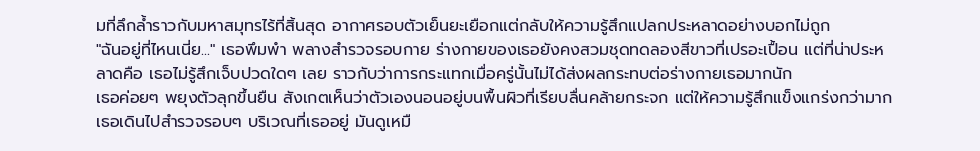มที่ลึกล้ำราวกับมหาสมุทรไร้ที่สิ้นสุด อากาศรอบตัวเย็นยะเยือกแต่กลับให้ความรู้สึกแปลกประหลาดอย่างบอกไม่ถูก
"ฉันอยู่ที่ไหนเนี่ย..." เธอพึมพำ พลางสำรวจรอบกาย ร่างกายของเธอยังคงสวมชุดทดลองสีขาวที่เปรอะเปื้อน แต่ที่น่าประหลาดคือ เธอไม่รู้สึกเจ็บปวดใดๆ เลย ราวกับว่าการกระแทกเมื่อครู่นั้นไม่ได้ส่งผลกระทบต่อร่างกายเธอมากนัก
เธอค่อยๆ พยุงตัวลุกขึ้นยืน สังเกตเห็นว่าตัวเองนอนอยู่บนพื้นผิวที่เรียบลื่นคล้ายกระจก แต่ให้ความรู้สึกแข็งแกร่งกว่ามาก เธอเดินไปสำรวจรอบๆ บริเวณที่เธออยู่ มันดูเหมื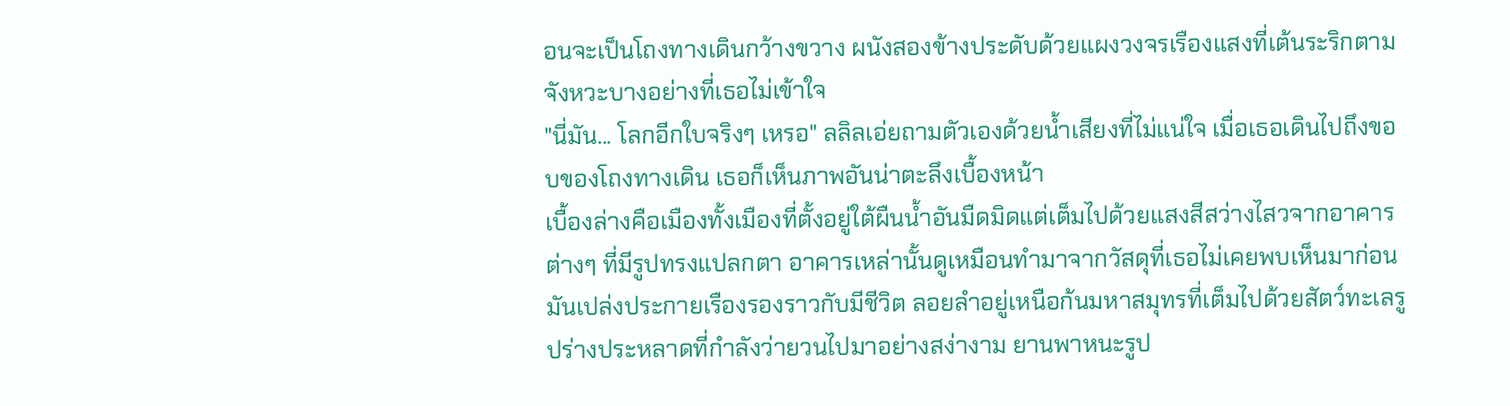อนจะเป็นโถงทางเดินกว้างขวาง ผนังสองข้างประดับด้วยแผงวงจรเรืองแสงที่เต้นระริกตามจังหวะบางอย่างที่เธอไม่เข้าใจ
"นี่มัน... โลกอีกใบจริงๆ เหรอ" ลลิลเอ่ยถามตัวเองด้วยน้ำเสียงที่ไม่แน่ใจ เมื่อเธอเดินไปถึงขอบของโถงทางเดิน เธอก็เห็นภาพอันน่าตะลึงเบื้องหน้า
เบื้องล่างคือเมืองทั้งเมืองที่ตั้งอยู่ใต้ผืนน้ำอันมืดมิดแต่เต็มไปด้วยแสงสีสว่างไสวจากอาคารต่างๆ ที่มีรูปทรงแปลกตา อาคารเหล่านั้นดูเหมือนทำมาจากวัสดุที่เธอไม่เคยพบเห็นมาก่อน มันเปล่งประกายเรืองรองราวกับมีชีวิต ลอยลำอยู่เหนือก้นมหาสมุทรที่เต็มไปด้วยสัตว์ทะเลรูปร่างประหลาดที่กำลังว่ายวนไปมาอย่างสง่างาม ยานพาหนะรูป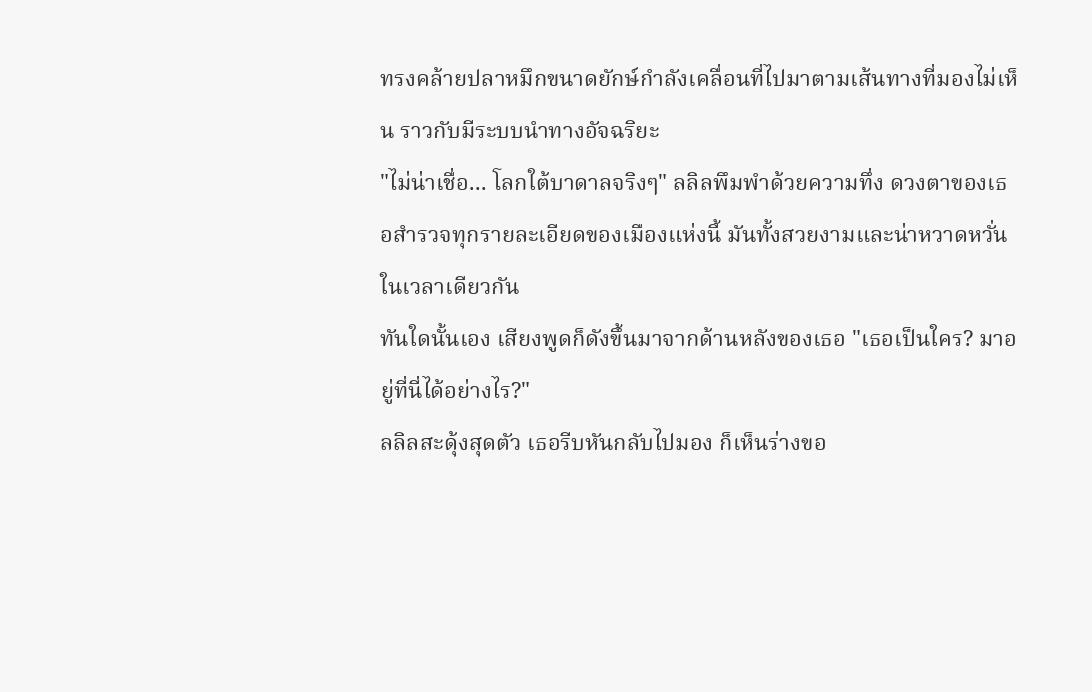ทรงคล้ายปลาหมึกขนาดยักษ์กำลังเคลื่อนที่ไปมาตามเส้นทางที่มองไม่เห็น ราวกับมีระบบนำทางอัจฉริยะ
"ไม่น่าเชื่อ... โลกใต้บาดาลจริงๆ" ลลิลพึมพำด้วยความทึ่ง ดวงตาของเธอสำรวจทุกรายละเอียดของเมืองแห่งนี้ มันทั้งสวยงามและน่าหวาดหวั่นในเวลาเดียวกัน
ทันใดนั้นเอง เสียงพูดก็ดังขึ้นมาจากด้านหลังของเธอ "เธอเป็นใคร? มาอยู่ที่นี่ได้อย่างไร?"
ลลิลสะดุ้งสุดตัว เธอรีบหันกลับไปมอง ก็เห็นร่างขอ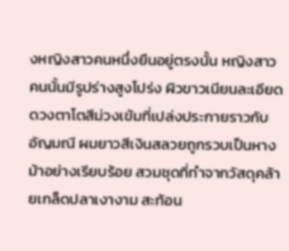งหญิงสาวคนหนึ่งยืนอยู่ตรงนั้น หญิงสาวคนนั้นมีรูปร่างสูงโปร่ง ผิวขาวเนียนละเอียด ดวงตาโตสีม่วงเข้มที่เปล่งประกายราวกับอัญมณี ผมยาวสีเงินสลวยถูกรวบเป็นหางม้าอย่างเรียบร้อย สวมชุดที่ทำจากวัสดุคล้ายเกล็ดปลาเงางาม สะท้อน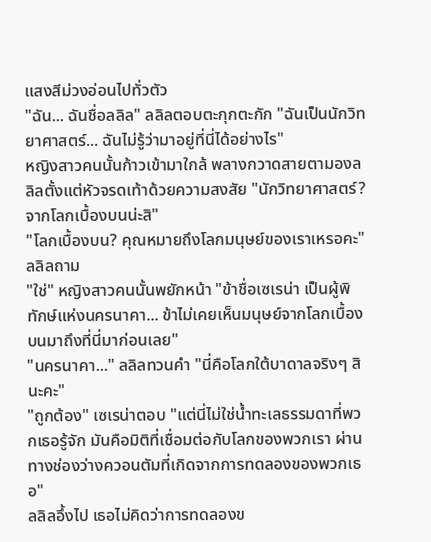แสงสีม่วงอ่อนไปทั่วตัว
"ฉัน... ฉันชื่อลลิล" ลลิลตอบตะกุกตะกัก "ฉันเป็นนักวิทยาศาสตร์... ฉันไม่รู้ว่ามาอยู่ที่นี่ได้อย่างไร"
หญิงสาวคนนั้นก้าวเข้ามาใกล้ พลางกวาดสายตามองลลิลตั้งแต่หัวจรดเท้าด้วยความสงสัย "นักวิทยาศาสตร์? จากโลกเบื้องบนน่ะสิ"
"โลกเบื้องบน? คุณหมายถึงโลกมนุษย์ของเราเหรอคะ" ลลิลถาม
"ใช่" หญิงสาวคนนั้นพยักหน้า "ข้าชื่อเซเรน่า เป็นผู้พิทักษ์แห่งนครนาคา... ข้าไม่เคยเห็นมนุษย์จากโลกเบื้องบนมาถึงที่นี่มาก่อนเลย"
"นครนาคา..." ลลิลทวนคำ "นี่คือโลกใต้บาดาลจริงๆ สินะคะ"
"ถูกต้อง" เซเรน่าตอบ "แต่นี่ไม่ใช่น้ำทะเลธรรมดาที่พวกเธอรู้จัก มันคือมิติที่เชื่อมต่อกับโลกของพวกเรา ผ่านทางช่องว่างควอนตัมที่เกิดจากการทดลองของพวกเธอ"
ลลิลอึ้งไป เธอไม่คิดว่าการทดลองข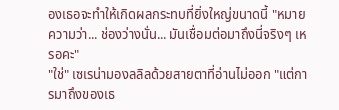องเธอจะทำให้เกิดผลกระทบที่ยิ่งใหญ่ขนาดนี้ "หมายความว่า... ช่องว่างนั่น... มันเชื่อมต่อมาถึงนี่จริงๆ เหรอคะ"
"ใช่" เซเรน่ามองลลิลด้วยสายตาที่อ่านไม่ออก "แต่การมาถึงของเธ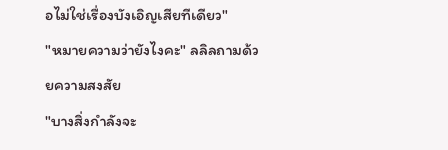อไม่ใช่เรื่องบังเอิญเสียทีเดียว"
"หมายความว่ายังไงคะ" ลลิลถามด้วยความสงสัย
"บางสิ่งกำลังจะ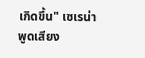เกิดขึ้น" เซเรน่าพูดเสียง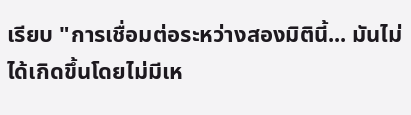เรียบ "การเชื่อมต่อระหว่างสองมิตินี้... มันไม่ได้เกิดขึ้นโดยไม่มีเห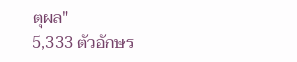ตุผล"
5,333 ตัวอักษร